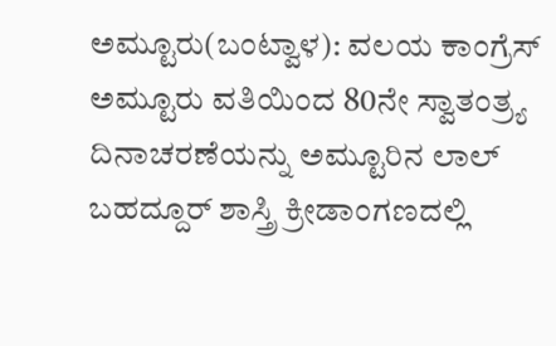ಅಮ್ಟೂರು(ಬಂಟ್ವಾಳ): ವಲಯ ಕಾಂಗ್ರೆಸ್ ಅಮ್ಟೂರು ವತಿಯಿಂದ 80ನೇ ಸ್ವಾತಂತ್ರ್ಯ ದಿನಾಚರಣೆಯನ್ನು ಅಮ್ಟೂರಿನ ಲಾಲ್ ಬಹದ್ದೂರ್ ಶಾಸ್ತ್ರಿ ಕ್ರೀಡಾಂಗಣದಲ್ಲಿ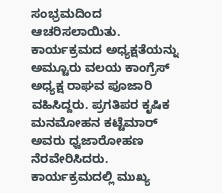ಸಂಭ್ರಮದಿಂದ ಆಚರಿಸಲಾಯಿತು.
ಕಾರ್ಯಕ್ರಮದ ಅಧ್ಯಕ್ಷತೆಯನ್ನು ಅಮ್ಟೂರು ವಲಯ ಕಾಂಗ್ರೆಸ್ ಅಧ್ಯಕ್ಷ ರಾಘವ ಪೂಜಾರಿ ವಹಿಸಿದ್ದರು. ಪ್ರಗತಿಪರ ಕೃಷಿಕ ಮನಮೋಹನ ಕಟ್ಟೆಮಾರ್ ಅವರು ಧ್ವಜಾರೋಹಣ ನೆರವೇರಿಸಿದರು.
ಕಾರ್ಯಕ್ರಮದಲ್ಲಿ ಮುಖ್ಯ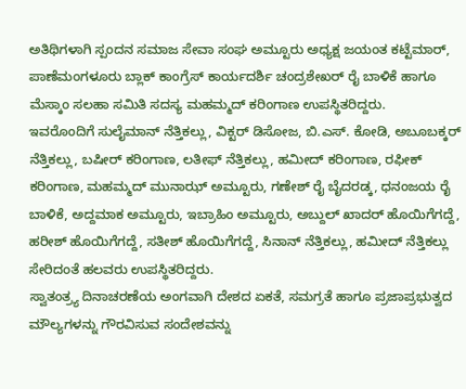ಅತಿಥಿಗಳಾಗಿ ಸ್ಪಂದನ ಸಮಾಜ ಸೇವಾ ಸಂಘ ಅಮ್ಟೂರು ಅಧ್ಯಕ್ಷ ಜಯಂತ ಕಟ್ಟೆಮಾರ್, ಪಾಣೆಮಂಗಳೂರು ಬ್ಲಾಕ್ ಕಾಂಗ್ರೆಸ್ ಕಾರ್ಯದರ್ಶಿ ಚಂದ್ರಶೇಖರ್ ರೈ ಬಾಳಿಕೆ ಹಾಗೂ ಮೆಸ್ಕಾಂ ಸಲಹಾ ಸಮಿತಿ ಸದಸ್ಯ ಮಹಮ್ಮದ್ ಕರಿಂಗಾಣ ಉಪಸ್ಥಿತರಿದ್ದರು.
ಇವರೊಂದಿಗೆ ಸುಲೈಮಾನ್ ನೆತ್ತಿಕಲ್ಲು, ವಿಕ್ಟರ್ ಡಿಸೋಜ, ಬಿ.ಎಸ್. ಕೋಡಿ, ಅಬೂಬಕ್ಕರ್ ನೆತ್ತಿಕಲ್ಲು, ಬಷೀರ್ ಕರಿಂಗಾಣ, ಲತೀಫ್ ನೆತ್ತಿಕಲ್ಲು, ಹಮೀದ್ ಕರಿಂಗಾಣ, ರಫೀಕ್ ಕರಿಂಗಾಣ, ಮಹಮ್ಮದ್ ಮುನಾಝ್ ಅಮ್ಟೂರು, ಗಣೇಶ್ ರೈ ಬೈದರಡ್ಕ, ಧನಂಜಯ ರೈ ಬಾಳಿಕೆ, ಅದ್ದಮಾಕ ಅಮ್ಟೂರು, ಇಬ್ರಾಹಿಂ ಅಮ್ಟೂರು, ಅಬ್ದುಲ್ ಖಾದರ್ ಹೊಯಿಗೆಗದ್ದೆ, ಹರೀಶ್ ಹೊಯಿಗೆಗದ್ದೆ, ಸತೀಶ್ ಹೊಯಿಗೆಗದ್ದೆ, ಸಿನಾನ್ ನೆತ್ತಿಕಲ್ಲು, ಹಮೀದ್ ನೆತ್ತಿಕಲ್ಲು ಸೇರಿದಂತೆ ಹಲವರು ಉಪಸ್ಥಿತರಿದ್ದರು.
ಸ್ವಾತಂತ್ರ್ಯ ದಿನಾಚರಣೆಯ ಅಂಗವಾಗಿ ದೇಶದ ಏಕತೆ, ಸಮಗ್ರತೆ ಹಾಗೂ ಪ್ರಜಾಪ್ರಭುತ್ವದ ಮೌಲ್ಯಗಳನ್ನು ಗೌರವಿಸುವ ಸಂದೇಶವನ್ನು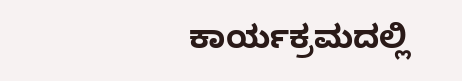ಕಾರ್ಯಕ್ರಮದಲ್ಲಿ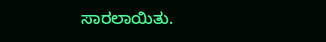ಸಾರಲಾಯಿತು.